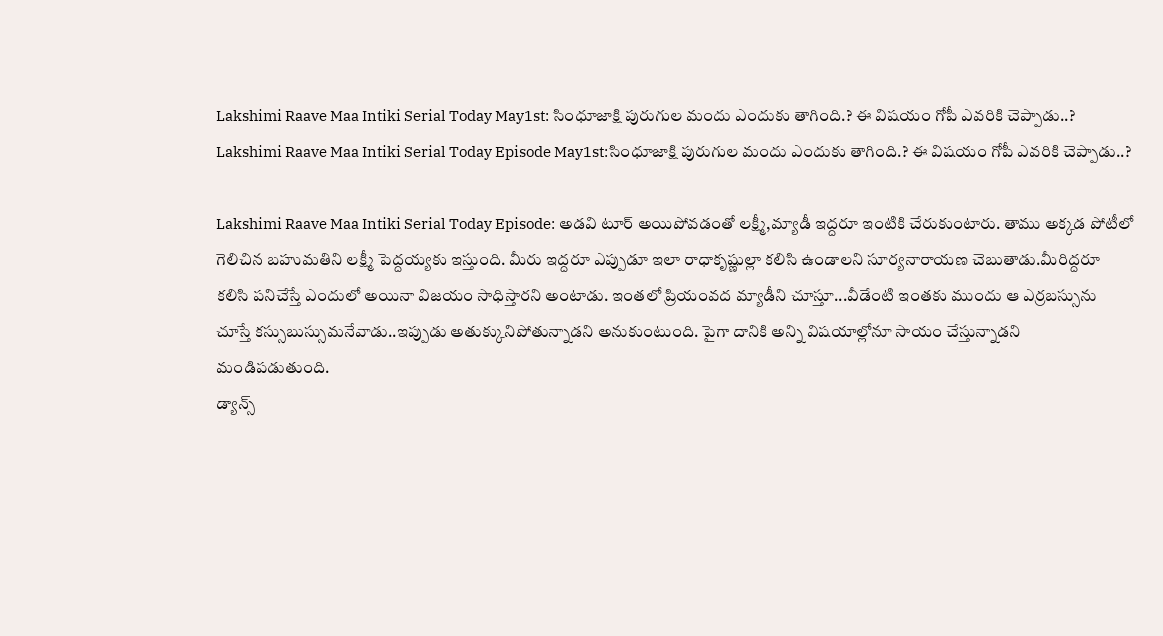Lakshimi Raave Maa Intiki Serial Today May1st: సింధూజాక్షి పురుగుల మందు ఎందుకు తాగింది.? ఈ విషయం గోపీ ఎవరికి చెప్పాడు..?
Lakshimi Raave Maa Intiki Serial Today Episode May1st:సింధూజాక్షి పురుగుల మందు ఎందుకు తాగింది.? ఈ విషయం గోపీ ఎవరికి చెప్పాడు..?

Lakshimi Raave Maa Intiki Serial Today Episode: అడవి టూర్ అయిపోవడంతో లక్ష్మీ,మ్యాడీ ఇద్దరూ ఇంటికి చేరుకుంటారు. తాము అక్కడ పోటీలో గెలిచిన బహుమతిని లక్ష్మీ పెద్దయ్యకు ఇస్తుంది. మీరు ఇద్దరూ ఎప్పుడూ ఇలా రాధాకృష్ణుల్లా కలిసి ఉండాలని సూర్యనారాయణ చెబుతాడు.మీరిద్దరూ కలిసి పనిచేస్తే ఎందులో అయినా విజయం సాధిస్తారని అంటాడు. ఇంతలో ప్రియంవద మ్యాడీని చూస్తూ...వీడేంటి ఇంతకు ముందు ఆ ఎర్రబస్సును చూస్తే కస్సుబుస్సుమనేవాడు..ఇప్పుడు అతుక్కునిపోతున్నాడని అనుకుంటుంది. పైగా దానికి అన్ని విషయాల్లోనూ సాయం చేస్తున్నాడని మండిపడుతుంది.
డ్యాన్స్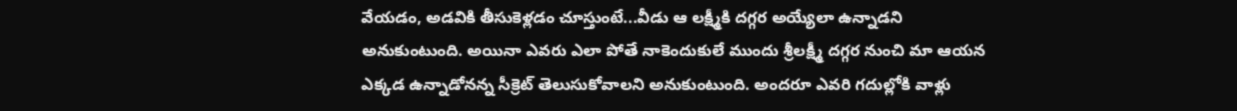వేయడం, అడవికి తీసుకెళ్లడం చూస్తుంటే...వీడు ఆ లక్ష్మీకి దగ్గర అయ్యేలా ఉన్నాడని అనుకుంటుంది. అయినా ఎవరు ఎలా పోతే నాకెందుకులే ముందు శ్రీలక్ష్మీ దగ్గర నుంచి మా ఆయన ఎక్కడ ఉన్నాడోనన్న సీక్రెట్ తెలుసుకోవాలని అనుకుంటుంది. అందరూ ఎవరి గదుల్లోకి వాళ్లు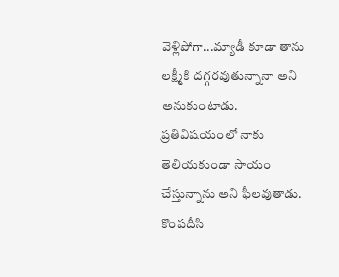వెళ్లిపోగా...మ్యాడీ కూడా తాను లక్ష్మీకి దగ్గరవుతున్నానా అని అనుకుంటాడు. ప్రతివిషయంలో నాకు తెలియకుండా సాయం చేస్తున్నాను అని ఫీలవుతాడు. కొంపదీసి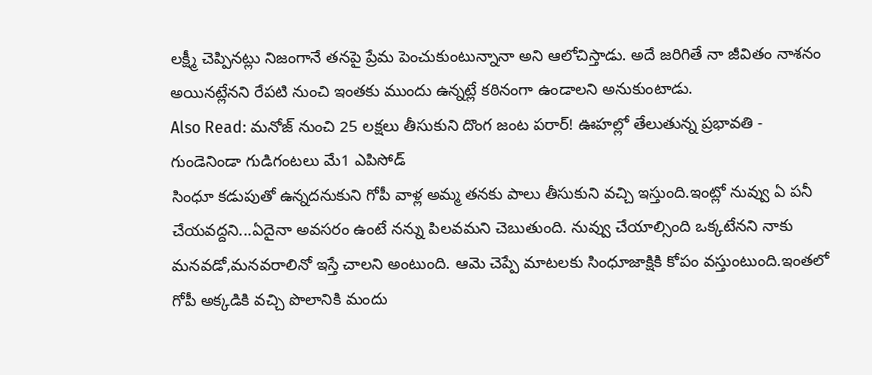లక్ష్మీ చెప్పినట్లు నిజంగానే తనపై ప్రేమ పెంచుకుంటున్నానా అని ఆలోచిస్తాడు. అదే జరిగితే నా జీవితం నాశనం అయినట్లేనని రేపటి నుంచి ఇంతకు ముందు ఉన్నట్లే కఠినంగా ఉండాలని అనుకుంటాడు.
Also Read: మనోజ్ నుంచి 25 లక్షలు తీసుకుని దొంగ జంట పరార్! ఊహల్లో తేలుతున్న ప్రభావతి - గుండెనిండా గుడిగంటలు మే1 ఎపిసోడ్
సింధూ కడుపుతో ఉన్నదనుకుని గోపీ వాళ్ల అమ్మ తనకు పాలు తీసుకుని వచ్చి ఇస్తుంది.ఇంట్లో నువ్వు ఏ పనీ చేయవద్దని...ఏదైనా అవసరం ఉంటే నన్ను పిలవమని చెబుతుంది. నువ్వు చేయాల్సింది ఒక్కటేనని నాకు మనవడో,మనవరాలినో ఇస్తే చాలని అంటుంది. ఆమె చెప్పే మాటలకు సింధూజాక్షికి కోపం వస్తుంటుంది.ఇంతలో గోపీ అక్కడికి వచ్చి పొలానికి మందు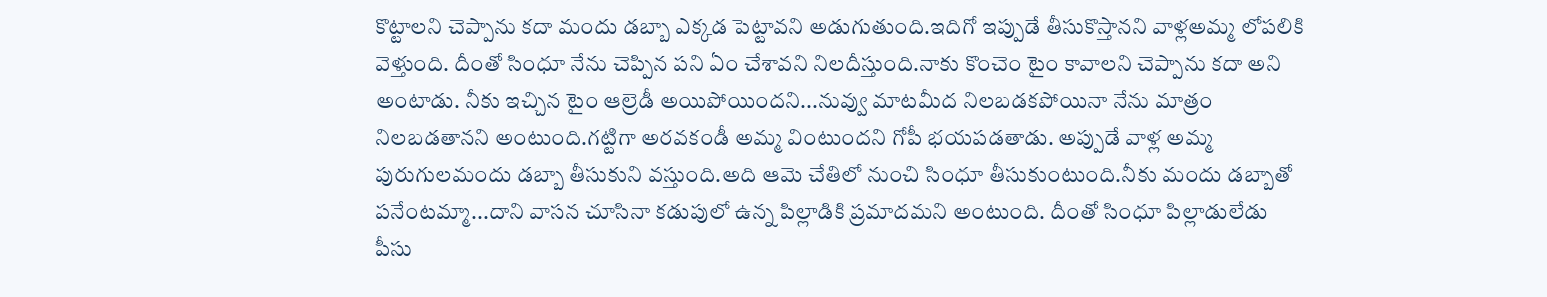కొట్టాలని చెప్పాను కదా మందు డబ్బా ఎక్కడ పెట్టావని అడుగుతుంది.ఇదిగో ఇప్పుడే తీసుకొస్తానని వాళ్లఅమ్మ లోపలికి వెళ్తుంది. దీంతో సింధూ నేను చెప్పిన పని ఏం చేశావని నిలదీస్తుంది.నాకు కొంచెం టైం కావాలని చెప్పాను కదా అని అంటాడు. నీకు ఇచ్చిన టైం ఆల్రెడీ అయిపోయిందని...నువ్వు మాటమీద నిలబడకపోయినా నేను మాత్రం నిలబడతానని అంటుంది.గట్టిగా అరవకండీ అమ్మ వింటుందని గోపీ భయపడతాడు. అప్పుడే వాళ్ల అమ్మ పురుగులమందు డబ్బా తీసుకుని వస్తుంది.అది ఆమె చేతిలో నుంచి సింధూ తీసుకుంటుంది.నీకు మందు డబ్బాతో పనేంటమ్మా...దాని వాసన చూసినా కడుపులో ఉన్న పిల్లాడికి ప్రమాదమని అంటుంది. దీంతో సింధూ పిల్లాడులేడు పీసు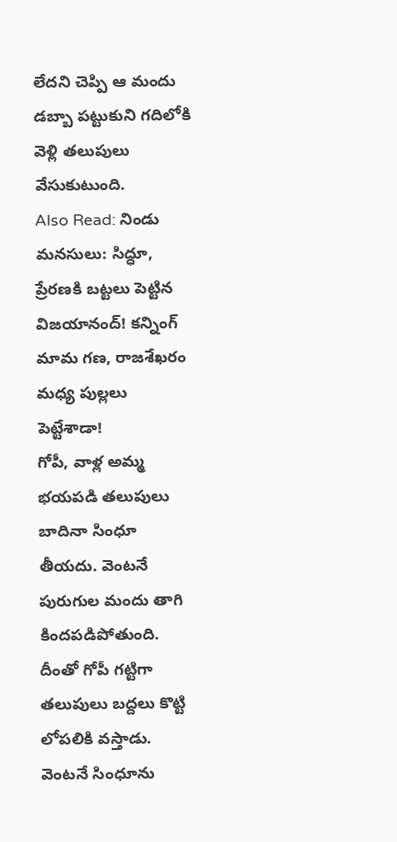లేదని చెప్పి ఆ మందు డబ్బా పట్టుకుని గదిలోకి వెళ్లి తలుపులు వేసుకుటుంది.
Also Read: నిండు మనసులు: సిద్ధూ, ప్రేరణకి బట్టలు పెట్టిన విజయానంద్! కన్నింగ్ మామ గణ, రాజశేఖరం మధ్య పుల్లలు పెట్టేశాడా!
గోపీ, వాళ్ల అమ్మ భయపడి తలుపులు బాదినా సింధూ తీయదు. వెంటనే పురుగుల మందు తాగి కిందపడిపోతుంది. దీంతో గోపీ గట్టిగా తలుపులు బద్దలు కొట్టి లోపలికి వస్తాడు. వెంటనే సింధూను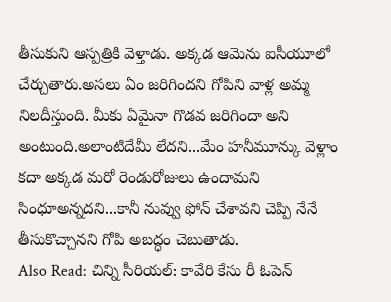తీసుకుని ఆస్పత్రికి వెళ్తాడు. అక్కడ ఆమెను ఐసీయూలో చేర్చుతారు.అసలు ఏం జరిగిందని గోపిని వాళ్ల అమ్మ నిలదీస్తుంది. మీకు ఏమైనా గొడవ జరిగిందా అని అంటుంది.అలాంటిదేమీ లేదని...మేం హనీమూన్కు వెళ్లాం కదా అక్కడ మరో రెండురోజులు ఉందామని సింధూఅన్నదని...కానీ నువ్వు ఫోన్ చేశావని చెప్పి నేనే తీసుకొచ్చానని గోపి అబద్ధం చెబుతాడు.
Also Read: చిన్ని సీరియల్: కావేరి కేసు రీ ఓపెన్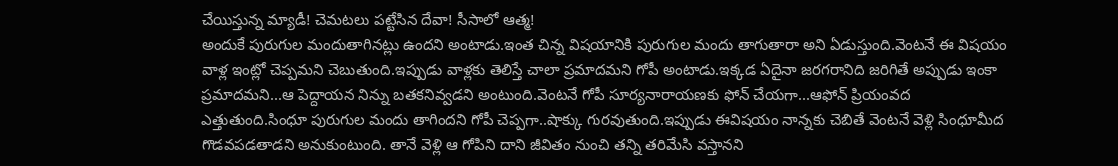చేయిస్తున్న మ్యాడీ! చెమటలు పట్టేసిన దేవా! సీసాలో ఆత్మ!
అందుకే పురుగుల మందుతాగినట్లు ఉందని అంటాడు.ఇంత చిన్న విషయానికి పురుగుల మందు తాగుతారా అని ఏడుస్తుంది.వెంటనే ఈ విషయం వాళ్ల ఇంట్లో చెప్పమని చెబుతుంది.ఇప్పుడు వాళ్లకు తెలిస్తే చాలా ప్రమాదమని గోపీ అంటాడు.ఇక్కడ ఏదైనా జరగరానిది జరిగితే అప్పుడు ఇంకా ప్రమాదమని...ఆ పెద్దాయన నిన్ను బతకనివ్వడని అంటుంది.వెంటనే గోపీ సూర్యనారాయణకు ఫోన్ చేయగా...ఆఫోన్ ప్రియంవద ఎత్తుతుంది.సింధూ పురుగుల మందు తాగిందని గోపీ చెప్పగా..షాక్కు గురవుతుంది.ఇప్పుడు ఈవిషయం నాన్నకు చెబితే వెంటనే వెళ్లి సింధూమీద గొడవపడతాడని అనుకుంటుంది. తానే వెళ్లి ఆ గోపిని దాని జీవితం నుంచి తన్ని తరిమేసి వస్తానని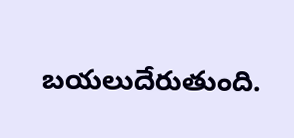బయలుదేరుతుంది.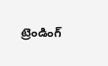ట్రెండింగ్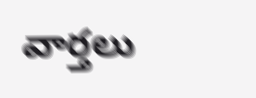వార్తలు